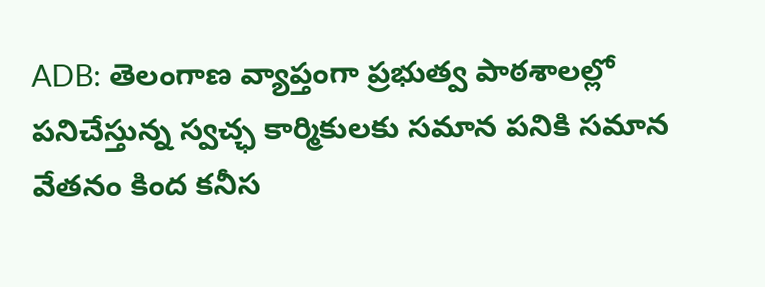ADB: తెలంగాణ వ్యాప్తంగా ప్రభుత్వ పాఠశాలల్లో పనిచేస్తున్న స్వచ్ఛ కార్మికులకు సమాన పనికి సమాన వేతనం కింద కనీస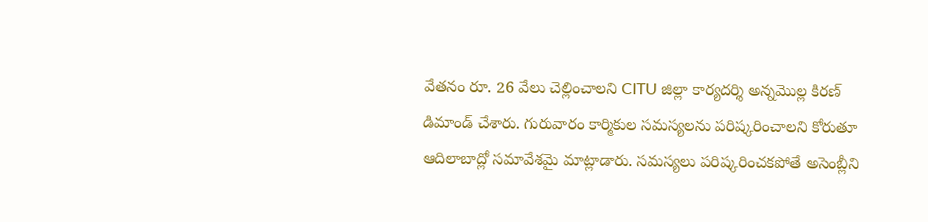వేతనం రూ. 26 వేలు చెల్లించాలని CITU జిల్లా కార్యదర్శి అన్నమొల్ల కిరణ్ డిమాండ్ చేశారు. గురువారం కార్మికుల సమస్యలను పరిష్కరించాలని కోరుతూ ఆదిలాబాద్లో సమావేశమై మాట్లాడారు. సమస్యలు పరిష్కరించకపోతే అసెంబ్లీని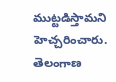ముట్టడిస్తామని హెచ్చరించారు.
తెలంగాణ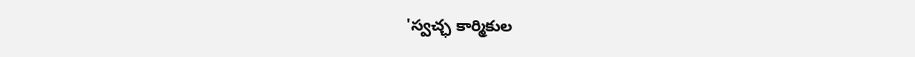'స్వచ్ఛ కార్మికుల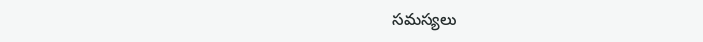సమస్యలు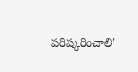పరిష్కరించాలి'